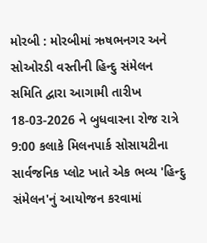મોરબી : મોરબીમાં ઋષભનગર અને સોઓરડી વસ્તીની હિન્દુ સંમેલન સમિતિ દ્વારા આગામી તારીખ 18-03-2026 ને બુધવારના રોજ રાત્રે 9:00 કલાકે મિલનપાર્ક સોસાયટીના સાર્વજનિક પ્લોટ ખાતે એક ભવ્ય 'હિન્દુ સંમેલન'નું આયોજન કરવામાં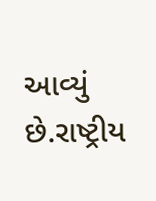આવ્યું છે.રાષ્ટ્રીય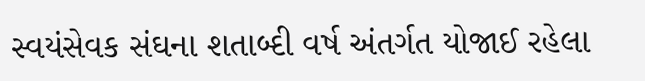સ્વયંસેવક સંઘના શતાબ્દી વર્ષ અંતર્ગત યોજાઈ રહેલા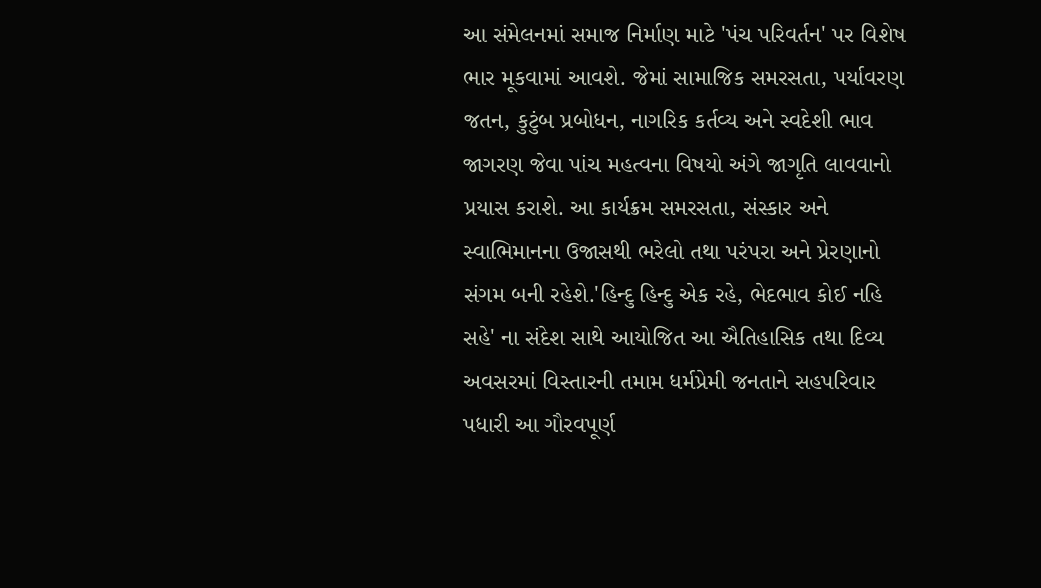આ સંમેલનમાં સમાજ નિર્માણ માટે 'પંચ પરિવર્તન' પર વિશેષ ભાર મૂકવામાં આવશે. જેમાં સામાજિક સમરસતા, પર્યાવરણ જતન, કુટુંબ પ્રબોધન, નાગરિક કર્તવ્ય અને સ્વદેશી ભાવ જાગરણ જેવા પાંચ મહત્વના વિષયો અંગે જાગૃતિ લાવવાનો પ્રયાસ કરાશે. આ કાર્યક્રમ સમરસતા, સંસ્કાર અને સ્વાભિમાનના ઉજાસથી ભરેલો તથા પરંપરા અને પ્રેરણાનો સંગમ બની રહેશે.'હિન્દુ હિન્દુ એક રહે, ભેદભાવ કોઈ નહિ સહે' ના સંદેશ સાથે આયોજિત આ ઐતિહાસિક તથા દિવ્ય અવસરમાં વિસ્તારની તમામ ધર્મપ્રેમી જનતાને સહપરિવાર પધારી આ ગૌરવપૂર્ણ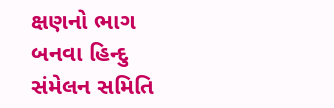ક્ષણનો ભાગ બનવા હિન્દુ સંમેલન સમિતિ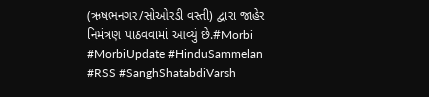(ઋષભનગર/સોઓરડી વસ્તી) દ્વારા જાહેર નિમંત્રણ પાઠવવામાં આવ્યું છે.#Morbi #MorbiUpdate #HinduSammelan #RSS #SanghShatabdiVarsh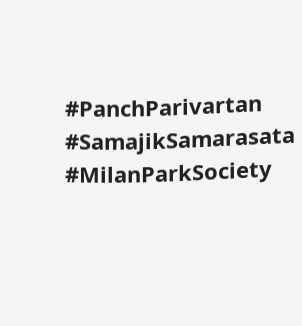#PanchParivartan #SamajikSamarasata #MilanParkSociety